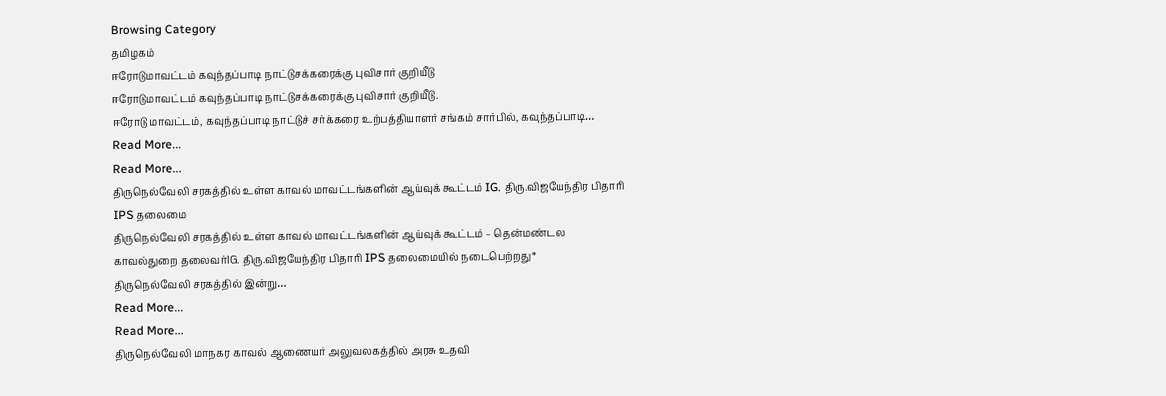Browsing Category
தமிழகம்
ஈரோடுமாவட்டம் கவுந்தப்பாடி நாட்டுசக்கரைக்கு புவிசார் குறியீடு
ஈரோடுமாவட்டம் கவுந்தப்பாடி நாட்டுசக்கரைக்கு புவிசார் குறியீடு.
ஈரோடு மாவட்டம், கவுந்தப்பாடி நாட்டுச் சர்க்கரை உற்பத்தியாளர் சங்கம் சார்பில், கவுந்தப்பாடி…
Read More...
Read More...
திருநெல்வேலி சரகத்தில் உள்ள காவல் மாவட்டங்களின் ஆய்வுக் கூட்டம் IG. திரு.விஜயேந்திர பிதாரி IPS தலைமை
திருநெல்வேலி சரகத்தில் உள்ள காவல் மாவட்டங்களின் ஆய்வுக் கூட்டம் – தென்மண்டல காவல்துறை தலைவர்IG. திரு.விஜயேந்திர பிதாரி IPS தலைமையில் நடைபெற்றது*
திருநெல்வேலி சரகத்தில் இன்று…
Read More...
Read More...
திருநெல்வேலி மாநகர காவல் ஆணையர் அலுவலகத்தில் அரசு உதவி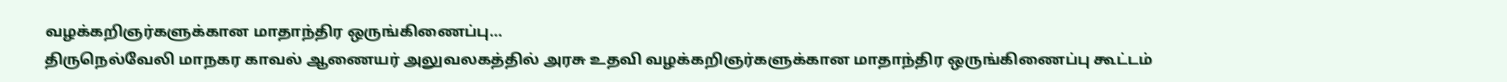வழக்கறிஞர்களுக்கான மாதாந்திர ஒருங்கிணைப்பு…
திருநெல்வேலி மாநகர காவல் ஆணையர் அலுவலகத்தில் அரசு உதவி வழக்கறிஞர்களுக்கான மாதாந்திர ஒருங்கிணைப்பு கூட்டம்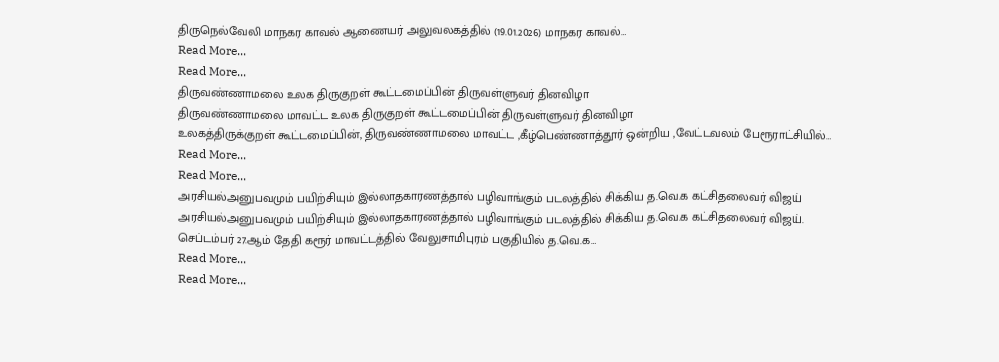திருநெல்வேலி மாநகர காவல் ஆணையர் அலுவலகத்தில் (19.01.2026) மாநகர காவல்…
Read More...
Read More...
திருவண்ணாமலை உலக திருகுறள் கூட்டமைப்பின் திருவள்ளுவர் தினவிழா
திருவண்ணாமலை மாவட்ட உலக திருகுறள் கூட்டமைப்பின் திருவள்ளுவர் தினவிழா
உலகத்திருக்குறள் கூட்டமைப்பின், திருவண்ணாமலை மாவட்ட ,கீழ்பெண்ணாத்தூர் ஒன்றிய ,வேட்டவலம் பேரூராட்சியில்…
Read More...
Read More...
அரசியல்அனுபவமும் பயிற்சியும் இல்லாதகாரணத்தால் பழிவாங்கும் படலத்தில் சிக்கிய த.வெ.க கட்சிதலைவர் விஜய்
அரசியல்அனுபவமும் பயிற்சியும் இல்லாதகாரணத்தால் பழிவாங்கும் படலத்தில் சிக்கிய த.வெ.க கட்சிதலைவர் விஜய்.
செப்டம்பர் 27.ஆம் தேதி கரூர் மாவட்டத்தில் வேலுசாமிபுரம் பகுதியில் த.வெ.க…
Read More...
Read More...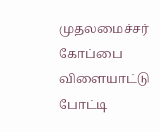முதலமைச்சர் கோப்பை விளையாட்டு போட்டி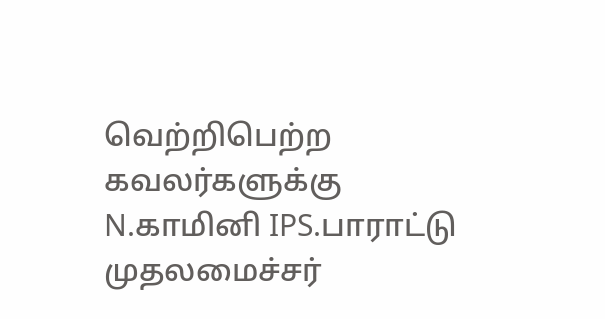வெற்றிபெற்ற கவலர்களுக்கு N.காமினி IPS.பாராட்டு
முதலமைச்சர்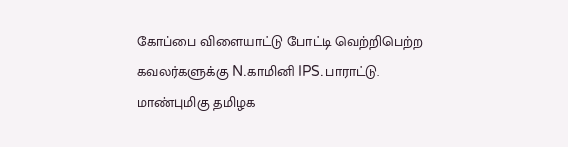கோப்பை விளையாட்டு போட்டி வெற்றிபெற்ற கவலர்களுக்கு N.காமினி IPS.பாராட்டு.
மாண்புமிகு தமிழக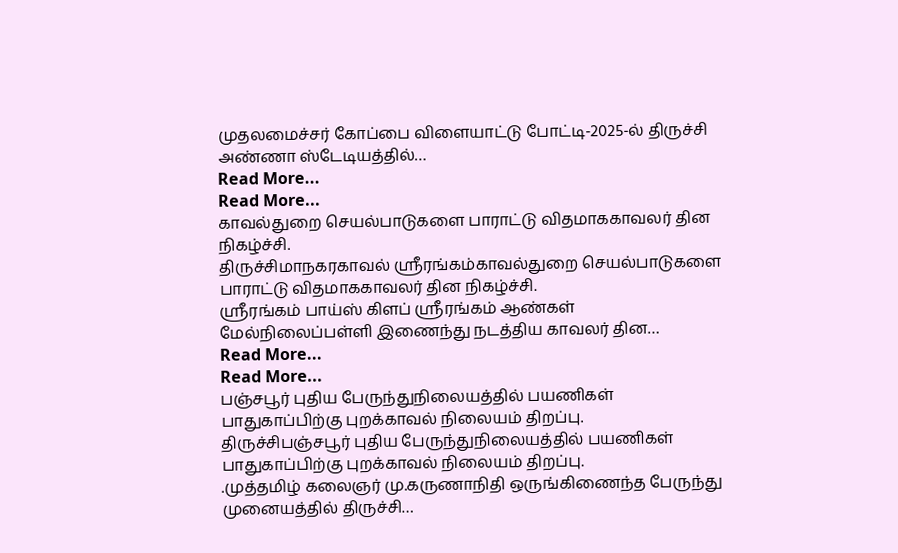முதலமைச்சர் கோப்பை விளையாட்டு போட்டி-2025-ல் திருச்சி அண்ணா ஸ்டேடியத்தில்…
Read More...
Read More...
காவல்துறை செயல்பாடுகளை பாராட்டு விதமாககாவலர் தின நிகழ்ச்சி.
திருச்சிமாநகரகாவல் ஶ்ரீரங்கம்காவல்துறை செயல்பாடுகளை பாராட்டு விதமாககாவலர் தின நிகழ்ச்சி.
ஸ்ரீரங்கம் பாய்ஸ் கிளப் ஸ்ரீரங்கம் ஆண்கள் மேல்நிலைப்பள்ளி இணைந்து நடத்திய காவலர் தின…
Read More...
Read More...
பஞ்சபூர் புதிய பேருந்துநிலையத்தில் பயணிகள் பாதுகாப்பிற்கு புறக்காவல் நிலையம் திறப்பு.
திருச்சிபஞ்சபூர் புதிய பேருந்துநிலையத்தில் பயணிகள் பாதுகாப்பிற்கு புறக்காவல் நிலையம் திறப்பு.
.முத்தமிழ் கலைஞர் மு.கருணாநிதி ஒருங்கிணைந்த பேருந்து முனையத்தில் திருச்சி…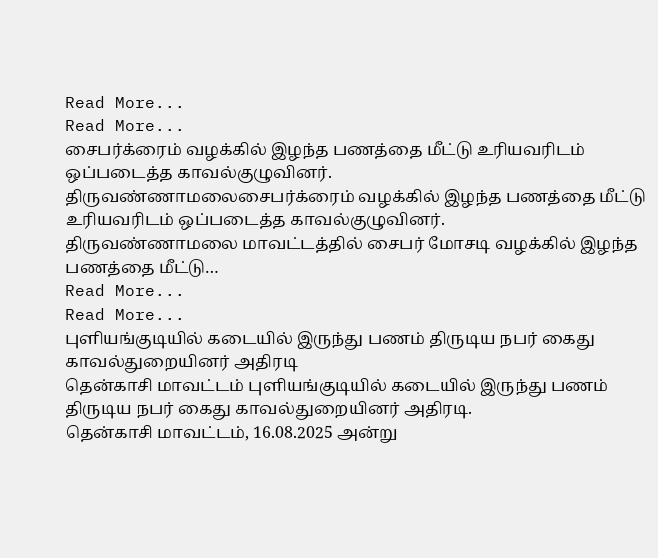Read More...
Read More...
சைபர்க்ரைம் வழக்கில் இழந்த பணத்தை மீட்டு உரியவரிடம் ஒப்படைத்த காவல்குழுவினர்.
திருவண்ணாமலைசைபர்க்ரைம் வழக்கில் இழந்த பணத்தை மீட்டு உரியவரிடம் ஒப்படைத்த காவல்குழுவினர்.
திருவண்ணாமலை மாவட்டத்தில் சைபர் மோசடி வழக்கில் இழந்த பணத்தை மீட்டு…
Read More...
Read More...
புளியங்குடியில் கடையில் இருந்து பணம் திருடிய நபர் கைது காவல்துறையினர் அதிரடி
தென்காசி மாவட்டம் புளியங்குடியில் கடையில் இருந்து பணம் திருடிய நபர் கைது காவல்துறையினர் அதிரடி.
தென்காசி மாவட்டம், 16.08.2025 அன்று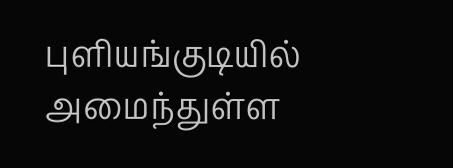புளியங்குடியில் அமைந்துள்ள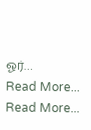ஓர்…
Read More...
Read More...